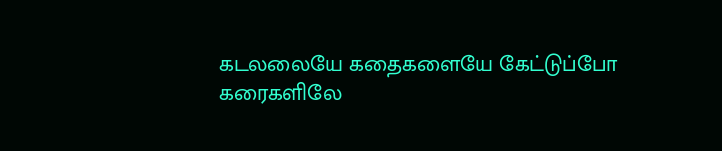கடலலையே கதைகளையே கேட்டுப்போ
கரைகளிலே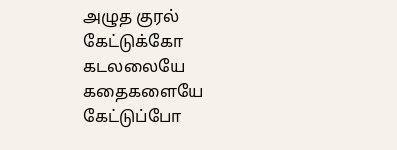அழுத குரல் கேட்டுக்கோ
கடலலையே கதைகளையே கேட்டுப்போ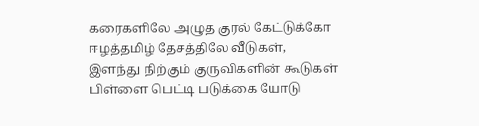கரைகளிலே அழுத குரல் கேட்டுக்கோ
ஈழத்தமிழ் தேசத்திலே வீடுகள்,
இளந்து நிற்கும் குருவிகளின் கூடுகள்
பிள்ளை பெட்டி படுக்கை யோடு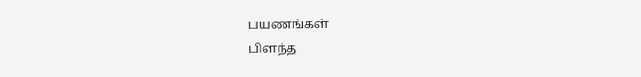பயணங்கள்
பிளந்த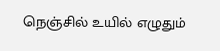நெஞ்சில் உயில் எழுதும்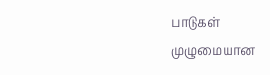பாடுகள்
முழுமையான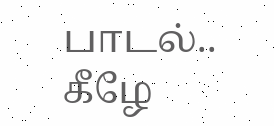பாடல்.. கீழே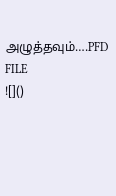அழுத்தவும்….PFD FILE
![]()